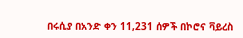በሩሲያ በአንድ ቀን 11,231 ሰዎች በኮሮና ቫይረስ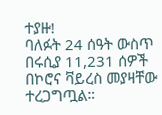ተያዙ!
ባለፉት 24 ሰዓት ውስጥ በሩሲያ 11,231 ሰዎች በኮሮና ቫይረስ መያዛቸው ተረጋግጧል።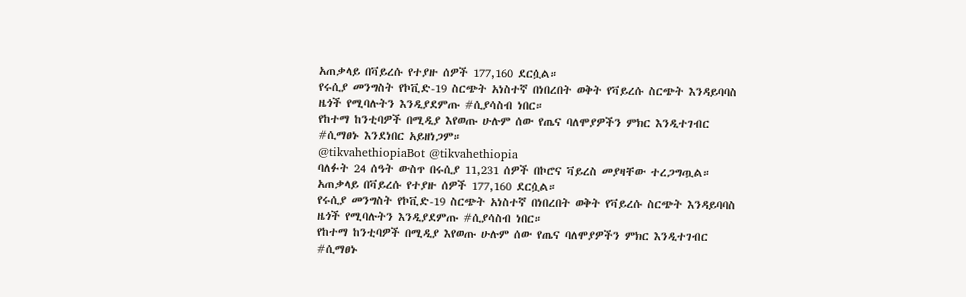አጠቃላይ በቫይረሱ የተያዙ ሰዎች 177,160 ደርሷል።
የሩሲያ መንግስት የኮቪድ-19 ስርጭት አነስተኛ በነበረበት ወቅት የቫይረሱ ስርጭት እንዳይባባስ ዜጎች የሚባሉትን እንዲያደምጡ #ሲያሳስብ ነበር።
የከተማ ከንቲባዎች በሚዲያ እየወጡ ሁሉም ሰው የጤና ባለሞያዎችን ምክር እንዲተገብር #ሲማፀኑ እንደነበር አይዘነጋም።
@tikvahethiopiaBot @tikvahethiopia
ባለፉት 24 ሰዓት ውስጥ በሩሲያ 11,231 ሰዎች በኮሮና ቫይረስ መያዛቸው ተረጋግጧል። አጠቃላይ በቫይረሱ የተያዙ ሰዎች 177,160 ደርሷል።
የሩሲያ መንግስት የኮቪድ-19 ስርጭት አነስተኛ በነበረበት ወቅት የቫይረሱ ስርጭት እንዳይባባስ ዜጎች የሚባሉትን እንዲያደምጡ #ሲያሳስብ ነበር።
የከተማ ከንቲባዎች በሚዲያ እየወጡ ሁሉም ሰው የጤና ባለሞያዎችን ምክር እንዲተገብር #ሲማፀኑ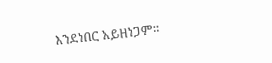እንደነበር አይዘነጋም።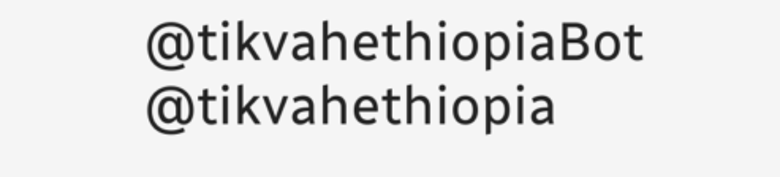@tikvahethiopiaBot @tikvahethiopia